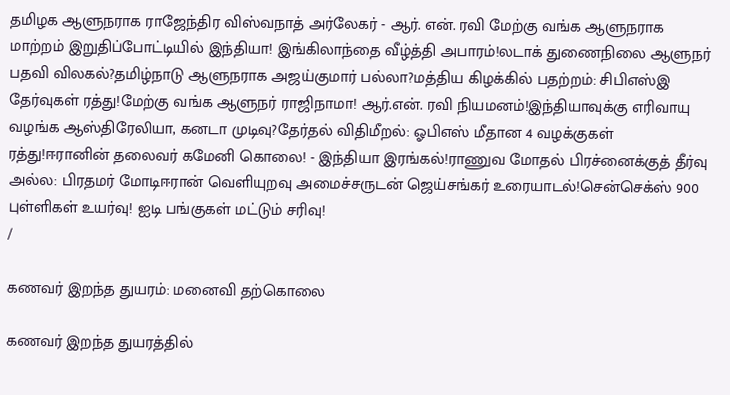தமிழக ஆளுநராக ராஜேந்திர விஸ்வநாத் அர்லேகர் - ஆர். என். ரவி மேற்கு வங்க ஆளுநராக மாற்றம் இறுதிப்போட்டியில் இந்தியா! இங்கிலாந்தை வீழ்த்தி அபாரம்!லடாக் துணைநிலை ஆளுநர் பதவி விலகல்?தமிழ்நாடு ஆளுநராக அஜய்குமார் பல்லா?மத்திய கிழக்கில் பதற்றம்: சிபிஎஸ்இ தேர்வுகள் ரத்து!மேற்கு வங்க ஆளுநர் ராஜிநாமா! ஆர்.என். ரவி நியமனம்!இந்தியாவுக்கு எரிவாயு வழங்க ஆஸ்திரேலியா, கனடா முடிவு?தேர்தல் விதிமீறல்: ஓபிஎஸ் மீதான 4 வழக்குகள் ரத்து!ஈரானின் தலைவர் கமேனி கொலை! - இந்தியா இரங்கல்!ராணுவ மோதல் பிரச்னைக்குத் தீர்வு அல்ல: பிரதமர் மோடிஈரான் வெளியுறவு அமைச்சருடன் ஜெய்சங்கர் உரையாடல்!சென்செக்ஸ் 900 புள்ளிகள் உயர்வு! ஐடி பங்குகள் மட்டும் சரிவு!
/

கணவர் இறந்த துயரம்: மனைவி தற்கொலை

கணவர் இறந்த துயரத்தில்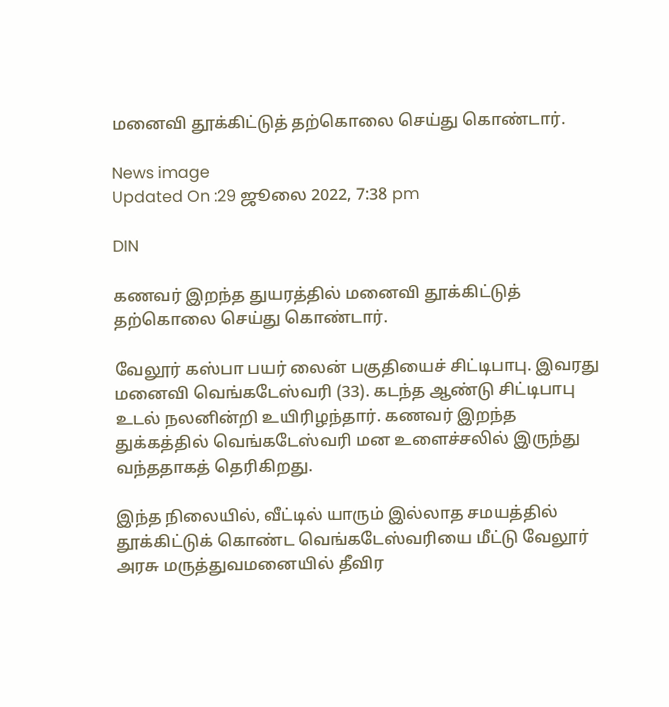மனைவி தூக்கிட்டுத் தற்கொலை செய்து கொண்டார்.

News image
Updated On :29 ஜூலை 2022, 7:38 pm

DIN

கணவர் இறந்த துயரத்தில் மனைவி தூக்கிட்டுத் தற்கொலை செய்து கொண்டார்.

வேலூர் கஸ்பா பயர் லைன் பகுதியைச் சிட்டிபாபு. இவரது மனைவி வெங்கடேஸ்வரி (33). கடந்த ஆண்டு சிட்டிபாபு உடல் நலனின்றி உயிரிழந்தார். கணவர் இறந்த துக்கத்தில் வெங்கடேஸ்வரி மன உளைச்சலில் இருந்து வந்ததாகத் தெரிகிறது.

இந்த நிலையில், வீட்டில் யாரும் இல்லாத சமயத்தில் தூக்கிட்டுக் கொண்ட வெங்கடேஸ்வரியை மீட்டு வேலூர் அரசு மருத்துவமனையில் தீவிர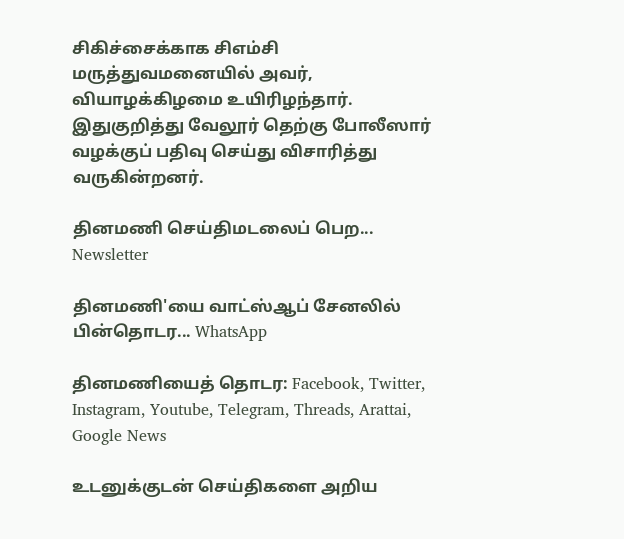சிகிச்சைக்காக சிஎம்சி மருத்துவமனையில் அவர், வியாழக்கிழமை உயிரிழந்தார். இதுகுறித்து வேலூர் தெற்கு போலீஸார் வழக்குப் பதிவு செய்து விசாரித்து வருகின்றனர்.

தினமணி செய்திமடலைப் பெற... Newsletter

தினமணி'யை வாட்ஸ்ஆப் சேனலில் பின்தொடர... WhatsApp

தினமணியைத் தொடர: Facebook, Twitter, Instagram, Youtube, Telegram, Threads, Arattai, Google News

உடனுக்குடன் செய்திகளை அறிய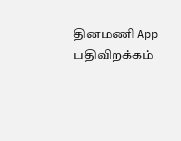தினமணி App பதிவிறக்கம்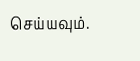செய்யவும்.